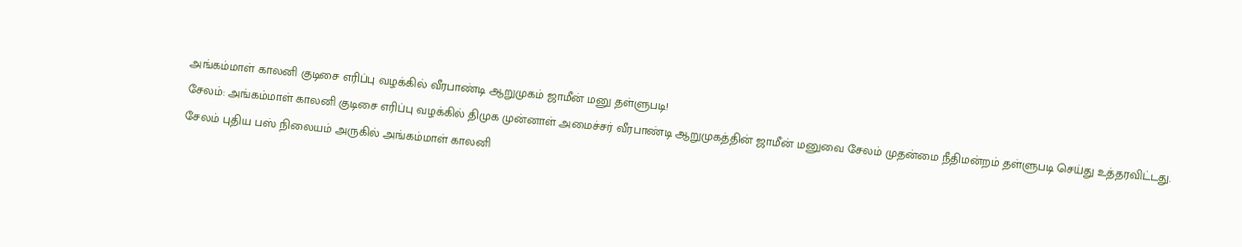அங்கம்மாள் காலனி குடிசை எரிப்பு வழக்கில் வீரபாண்டி ஆறுமுகம் ஜாமீன் மனு தள்ளுபடி!
சேலம்: அங்கம்மாள் காலனி குடிசை எரிப்பு வழக்கில் திமுக முன்னாள் அமைச்சர் வீரபாண்டி ஆறுமுகத்தின் ஜாமீன் மனுவை சேலம் முதன்மை நீதிமன்றம் தள்ளுபடி செய்து உத்தரவிட்டது.
சேலம் புதிய பஸ் நிலையம் அருகில் அங்கம்மாள் காலனி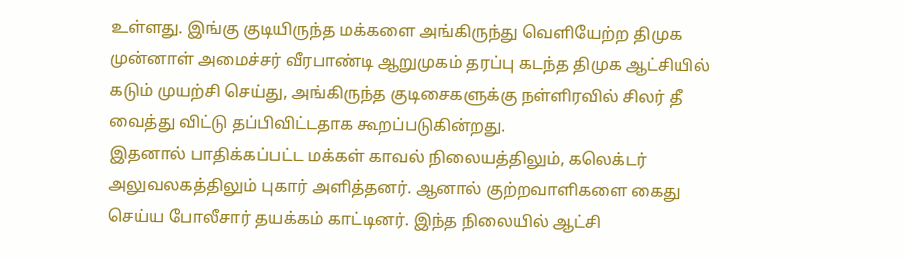உள்ளது. இங்கு குடியிருந்த மக்களை அங்கிருந்து வெளியேற்ற திமுக முன்னாள் அமைச்சர் வீரபாண்டி ஆறுமுகம் தரப்பு கடந்த திமுக ஆட்சியில் கடும் முயற்சி செய்து, அங்கிருந்த குடிசைகளுக்கு நள்ளிரவில் சிலர் தீ வைத்து விட்டு தப்பிவிட்டதாக கூறப்படுகின்றது.
இதனால் பாதிக்கப்பட்ட மக்கள் காவல் நிலையத்திலும், கலெக்டர் அலுவலகத்திலும் புகார் அளித்தனர். ஆனால் குற்றவாளிகளை கைது செய்ய போலீசார் தயக்கம் காட்டினர். இந்த நிலையில் ஆட்சி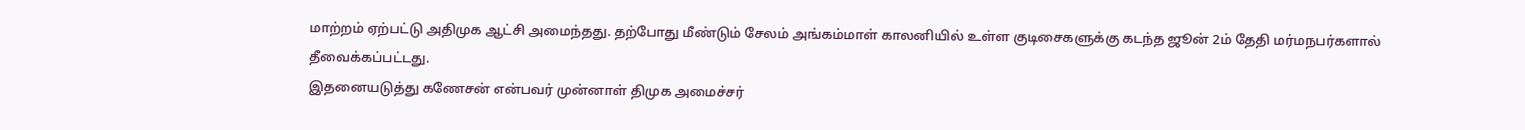மாற்றம் ஏற்பட்டு அதிமுக ஆட்சி அமைந்தது. தற்போது மீண்டும் சேலம் அங்கம்மாள் காலனியில் உள்ள குடிசைகளுக்கு கடந்த ஜூன் 2ம் தேதி மர்மநபர்களால் தீவைக்கப்பட்டது.
இதனையடுத்து கணேசன் என்பவர் முன்னாள் திமுக அமைச்சர்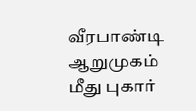வீரபாண்டி ஆறுமுகம் மீது புகார்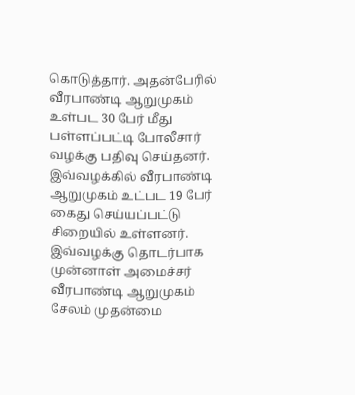கொடுத்தார். அதன்பேரில் வீரபாண்டி ஆறுமுகம் உள்பட 30 பேர் மீது பள்ளப்பட்டி போலீசார் வழக்கு பதிவு செய்தனர். இவ்வழக்கில் வீரபாண்டி ஆறுமுகம் உட்பட 19 பேர் கைது செய்யப்பட்டு சிறையில் உள்ளனர்.
இவ்வழக்கு தொடர்பாக முன்னாள் அமைச்சர் வீரபாண்டி ஆறுமுகம் சேலம் முதன்மை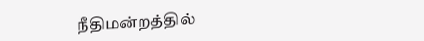நீதிமன்றத்தில்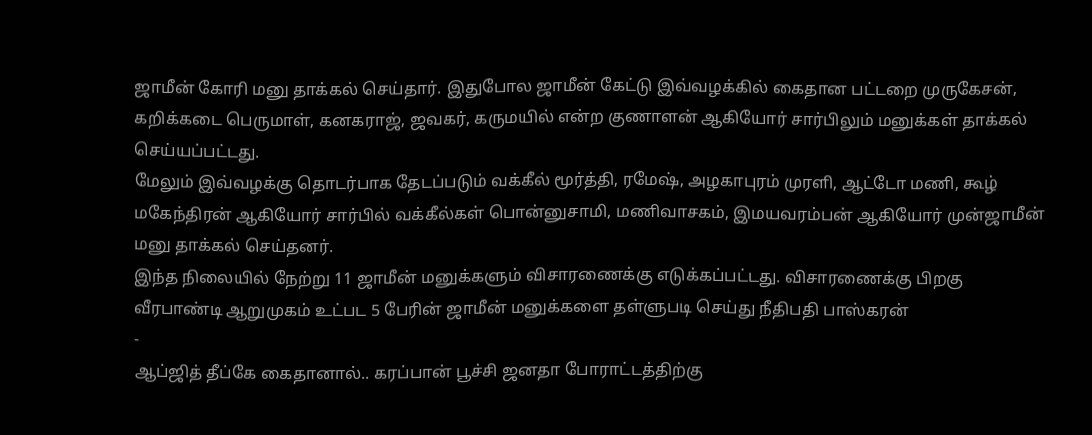ஜாமீன் கோரி மனு தாக்கல் செய்தார். இதுபோல ஜாமீன் கேட்டு இவ்வழக்கில் கைதான பட்டறை முருகேசன், கறிக்கடை பெருமாள், கனகராஜ், ஜவகர், கருமயில் என்ற குணாளன் ஆகியோர் சார்பிலும் மனுக்கள் தாக்கல் செய்யப்பட்டது.
மேலும் இவ்வழக்கு தொடர்பாக தேடப்படும் வக்கீல் மூர்த்தி, ரமேஷ், அழகாபுரம் முரளி, ஆட்டோ மணி, கூழ் மகேந்திரன் ஆகியோர் சார்பில் வக்கீல்கள் பொன்னுசாமி, மணிவாசகம், இமயவரம்பன் ஆகியோர் முன்ஜாமீன் மனு தாக்கல் செய்தனர்.
இந்த நிலையில் நேற்று 11 ஜாமீன் மனுக்களும் விசாரணைக்கு எடுக்கப்பட்டது. விசாரணைக்கு பிறகு வீரபாண்டி ஆறுமுகம் உட்பட 5 பேரின் ஜாமீன் மனுக்களை தள்ளுபடி செய்து நீதிபதி பாஸ்கரன்
-
ஆப்ஜித் தீப்கே கைதானால்.. கரப்பான் பூச்சி ஜனதா போராட்டத்திற்கு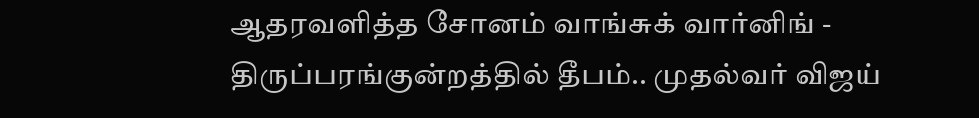ஆதரவளித்த சோனம் வாங்சுக் வார்னிங் -
திருப்பரங்குன்றத்தில் தீபம்.. முதல்வர் விஜய்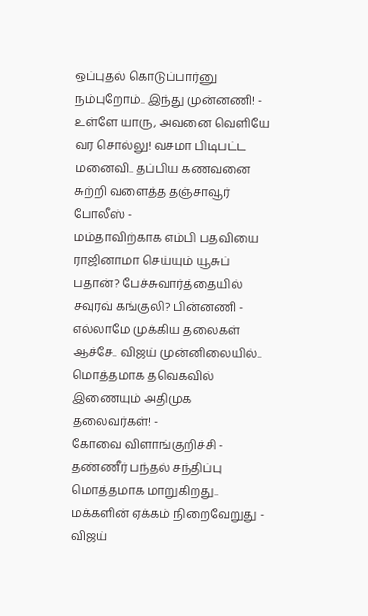ஒப்புதல் கொடுப்பார்னு நம்புறோம்.. இந்து முன்னணி! -
உள்ளே யாரு, அவனை வெளியே வர சொல்லு! வசமா பிடிபட்ட மனைவி.. தப்பிய கணவனை சுற்றி வளைத்த தஞ்சாவூர் போலீஸ் -
மம்தாவிற்காக எம்பி பதவியை ராஜினாமா செய்யும் யூசுப் பதான்? பேச்சுவார்த்தையில் சவுரவ் கங்குலி? பின்னணி -
எல்லாமே முக்கிய தலைகள் ஆச்சே.. விஜய் முன்னிலையில்.. மொத்தமாக தவெகவில் இணையும் அதிமுக தலைவர்கள்! -
கோவை விளாங்குறிச்சி - தண்ணீர் பந்தல் சந்திப்பு மொத்தமாக மாறுகிறது.. மக்களின் ஏக்கம் நிறைவேறுது -
விஜய்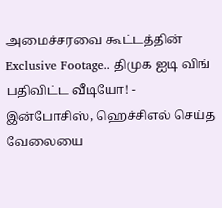அமைச்சரவை கூட்டத்தின் Exclusive Footage.. திமுக ஐடி விங் பதிவிட்ட வீடியோ! -
இன்போசிஸ், ஹெச்சிஎல் செய்த வேலையை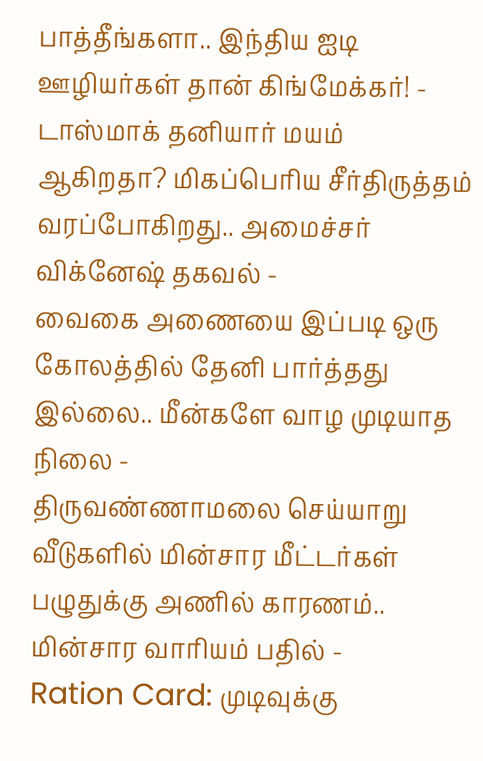பாத்தீங்களா.. இந்திய ஐடி ஊழியர்கள் தான் கிங்மேக்கர்! -
டாஸ்மாக் தனியார் மயம் ஆகிறதா? மிகப்பெரிய சீர்திருத்தம் வரப்போகிறது.. அமைச்சர் விக்னேஷ் தகவல் -
வைகை அணையை இப்படி ஒரு கோலத்தில் தேனி பார்த்தது இல்லை.. மீன்களே வாழ முடியாத நிலை -
திருவண்ணாமலை செய்யாறு வீடுகளில் மின்சார மீட்டர்கள் பழுதுக்கு அணில் காரணம்.. மின்சார வாரியம் பதில் -
Ration Card: முடிவுக்கு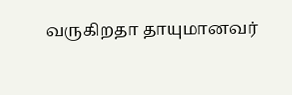வருகிறதா தாயுமானவர்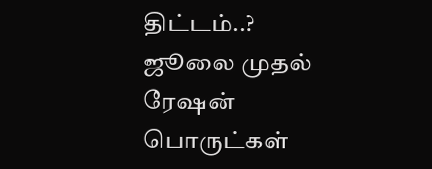திட்டம்..? ஜூலை முதல் ரேஷன் பொருட்கள்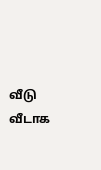வீடு வீடாக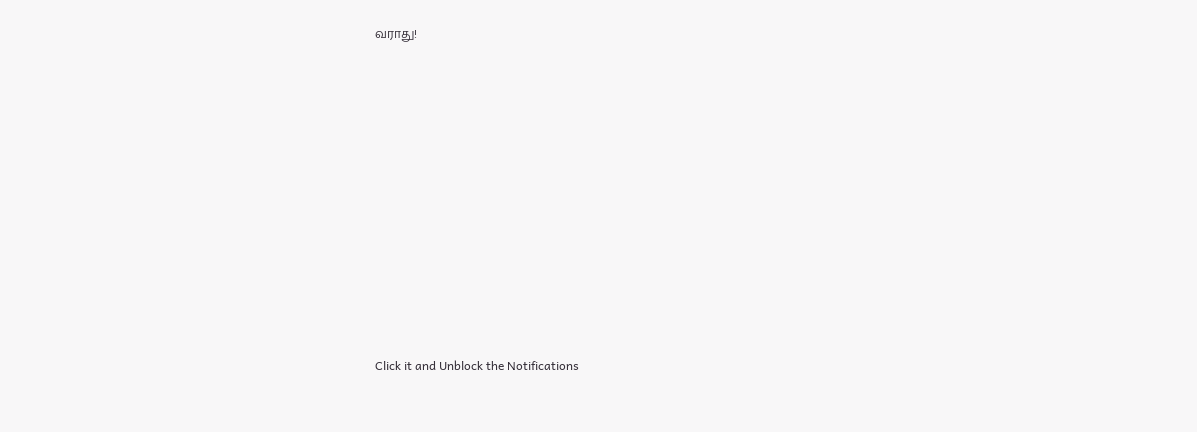வராது!












Click it and Unblock the Notifications